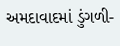અમદાવાદમાં ડુંગળી-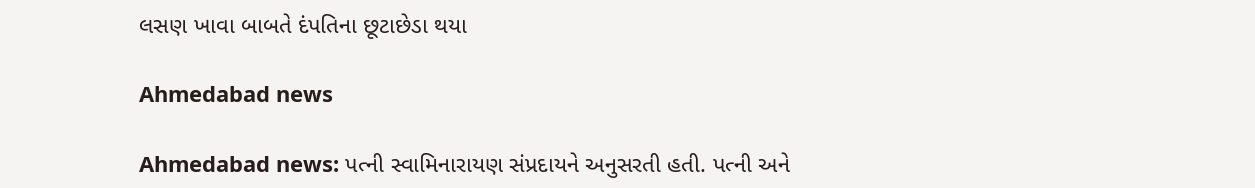લસણ ખાવા બાબતે દંપતિના છૂટાછેડા થયા

Ahmedabad news

Ahmedabad news: પત્ની સ્વામિનારાયણ સંપ્રદાયને અનુસરતી હતી. પત્ની અને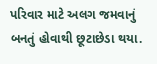પરિવાર માટે અલગ જમવાનું બનતું હોવાથી છૂટાછેડા થયા.